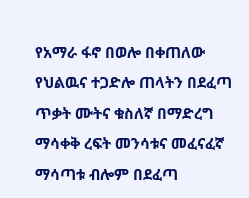የአማራ ፋኖ በወሎ በቀጠለው የህልዉና ተጋድሎ ጠላትን በደፈጣ ጥቃት ሙትና ቁስለኛ በማድረግ ማሳቀቅ ረፍት መንሳቱና መፈናፈኛ ማሳጣቱ ብሎም በደፈጣ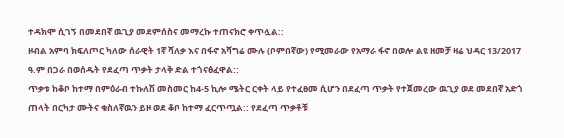ተዳክሞ ሲገኝ በመደበኛ ዉጊያ መደምሰስና መማረኩ ተጠናክሮ ቀጥሏል::
ዞብል አምባ ክፍለጦር ካለው ሰራዊት 1ኛ ሻለቃ እና በፋኖ አሻግሬ ሙሉ (ቦምበኛው) የሚመራው የአማራ ፋኖ በወሎ ልዩ ዘመቻ ዛሬ ህዳር 13/2017 ዓ.ም በጋራ በወሰዱት የደፈጣ ጥቃት ታላቅ ድል ተጎናፅፈዋል::
ጥቃቱ ከቆቦ ከተማ በምዕራብ ተኩለሽ መስመር ከ4-5 ኪሎ ሜትር ርቀት ላይ የተፈፀመ ሲሆን በደፈጣ ጥቃት የተጀመረው ዉጊያ ወደ መደበኛ አድጎ ጠላት በርካታ ሙትና ቁስለኛዉን ይዞ ወደ ቆቦ ከተማ ፈርጥጧል:: የደፈጣ ጥቃቶቹ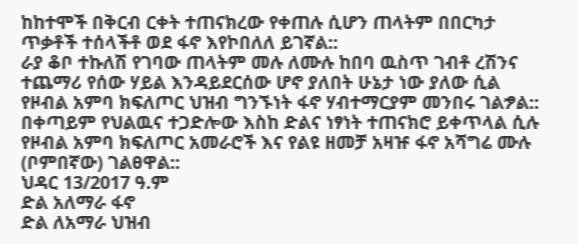ከከተሞች በቅርብ ርቀት ተጠናክረው የቀጠሉ ሲሆን ጠላትም በበርካታ ጥቃቶች ተሰላችቶ ወደ ፋኖ እየኮበለለ ይገኛል::
ራያ ቆቦ ተኩለሽ የገባው ጠላትም መሉ ለሙሉ ከበባ ዉስጥ ገብቶ ረሽንና ተጨማሪ የሰው ሃይል እንዳይደርሰው ሆኖ ያለበት ሁኔታ ነው ያለው ሲል የዞብል አምባ ክፍለጦር ህዝብ ግንኙነት ፋኖ ሃብተማርያም መንበሩ ገልፇል::
በቀጣይም የህልዉና ተጋድሎው እስከ ድልና ነፃነት ተጠናክሮ ይቀጥላል ሲሉ የዞብል አምባ ክፍለጦር አመራሮች እና የልዩ ዘመቻ አዛዡ ፋኖ አሻግሬ ሙሉ (ቦምበኛው) ገልፀዋል::
ህዳር 13/2017 ዓ.ም
ድል አለማራ ፋኖ
ድል ለአማራ ህዝብ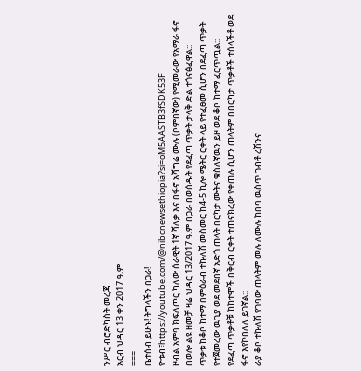ንሥር ብሮድካስት መረጃ
አርብ ህዳር 13 ቀን 2017 ዓ.ም
===
ቤተሰብ ይሁኑ! ትግላችን በጋራ!
ዮቱብ፣https://youtube.com/@nibcnewsethiopia?si=oM5AASTB3fSDK53F
ዞብል አምባ ክፍለጦር ካለው ሰራዊት 1ኛ ሻለቃ እና በፋኖ አሻግሬ ሙሉ (ቦምበኛው) የሚመራው የአማራ ፋኖ በወሎ ልዩ ዘመቻ ዛሬ ህዳር 13/2017 ዓ.ም በጋራ በወሰዱት የደፈጣ ጥቃት ታላቅ ድል ተጎናፅፈዋል::
ጥቃቱ ከቆቦ ከተማ በምዕራብ ተኩለሽ መስመር ከ4-5 ኪሎ ሜትር ርቀት ላይ የተፈፀመ ሲሆን በደፈጣ ጥቃት የተጀመረው ዉጊያ ወደ መደበኛ አድጎ ጠላት በርካታ ሙትና ቁስለኛዉን ይዞ ወደ ቆቦ ከተማ ፈርጥጧል:: የደፈጣ ጥቃቶቹ ከከተሞች በቅርብ ርቀት ተጠናክረው የቀጠሉ ሲሆን ጠላትም በበርካታ ጥቃቶች ተሰላችቶ ወደ ፋኖ እየኮበለለ ይገኛል::
ራያ ቆቦ ተኩለሽ የገባው ጠላትም መሉ ለሙሉ ከበባ ዉስጥ ገብቶ ረሽንና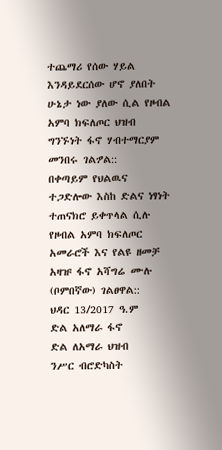ተጨማሪ የሰው ሃይል እንዳይደርሰው ሆኖ ያለበት ሁኔታ ነው ያለው ሲል የዞብል አምባ ክፍለጦር ህዝብ ግንኙነት ፋኖ ሃብተማርያም መንበሩ ገልፇል::
በቀጣይም የህልዉና ተጋድሎው እስከ ድልና ነፃነት ተጠናክሮ ይቀጥላል ሲሉ የዞብል አምባ ክፍለጦር አመራሮች እና የልዩ ዘመቻ አዛዡ ፋኖ አሻግሬ ሙሉ (ቦምበኛው) ገልፀዋል::
ህዳር 13/2017 ዓ.ም
ድል አለማራ ፋኖ
ድል ለአማራ ህዝብ
ንሥር ብሮድካስት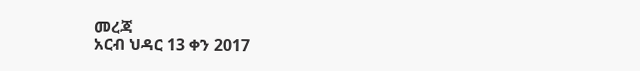መረጃ
አርብ ህዳር 13 ቀን 2017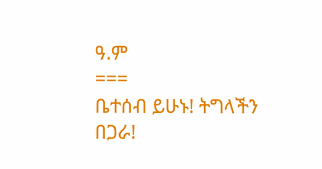ዓ.ም
===
ቤተሰብ ይሁኑ! ትግላችን በጋራ!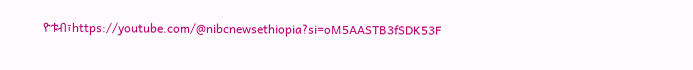ዮቱብ፣https://youtube.com/@nibcnewsethiopia?si=oM5AASTB3fSDK53F